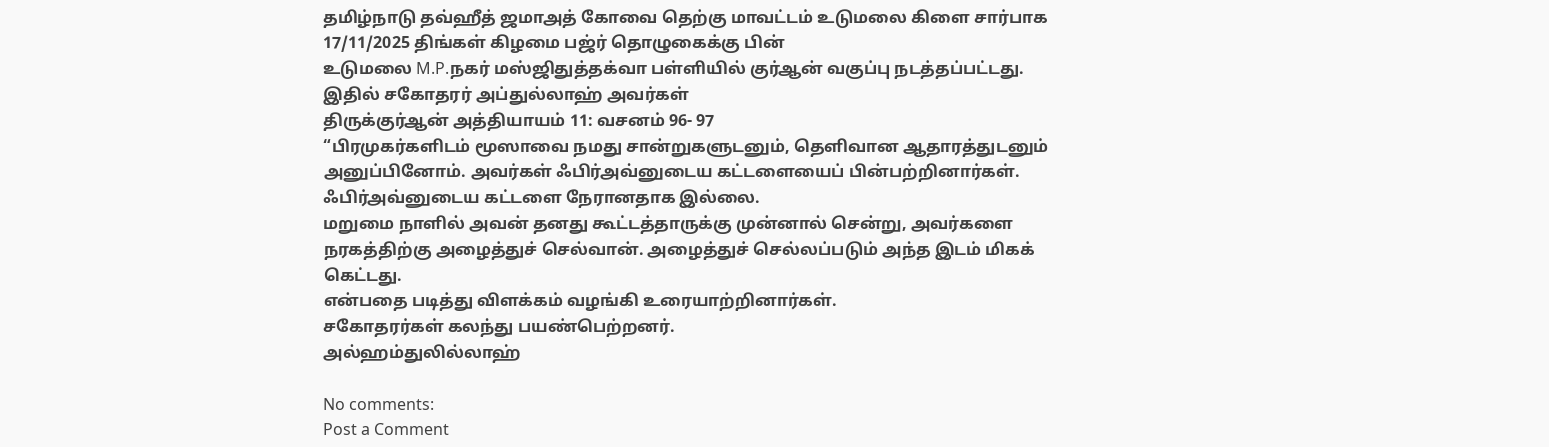தமிழ்நாடு தவ்ஹீத் ஜமாஅத் கோவை தெற்கு மாவட்டம் உடுமலை கிளை சார்பாக
17/11/2025 திங்கள் கிழமை பஜ்ர் தொழுகைக்கு பின்
உடுமலை M.P.நகர் மஸ்ஜிதுத்தக்வா பள்ளியில் குர்ஆன் வகுப்பு நடத்தப்பட்டது.
இதில் சகோதரர் அப்துல்லாஹ் அவர்கள்
திருக்குர்ஆன் அத்தியாயம் 11: வசனம் 96- 97
“பிரமுகர்களிடம் மூஸாவை நமது சான்றுகளுடனும், தெளிவான ஆதாரத்துடனும் அனுப்பினோம். அவர்கள் ஃபிர்அவ்னுடைய கட்டளையைப் பின்பற்றினார்கள். ஃபிர்அவ்னுடைய கட்டளை நேரானதாக இல்லை.
மறுமை நாளில் அவன் தனது கூட்டத்தாருக்கு முன்னால் சென்று, அவர்களை நரகத்திற்கு அழைத்துச் செல்வான். அழைத்துச் செல்லப்படும் அந்த இடம் மிகக் கெட்டது.
என்பதை படித்து விளக்கம் வழங்கி உரையாற்றினார்கள்.
சகோதரர்கள் கலந்து பயண்பெற்றனர்.
அல்ஹம்துலில்லாஹ்

No comments:
Post a Comment